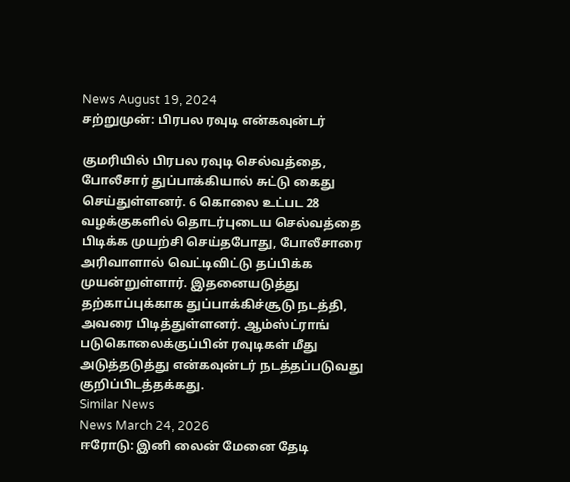News August 19, 2024
சற்றுமுன்: பிரபல ரவுடி என்கவுன்டர்

குமரியில் பிரபல ரவுடி செல்வத்தை, போலீசார் துப்பாக்கியால் சுட்டு கைது செய்துள்ளனர். 6 கொலை உட்பட 28 வழக்குகளில் தொடர்புடைய செல்வத்தை பிடிக்க முயற்சி செய்தபோது, போலீசாரை அரிவாளால் வெட்டிவிட்டு தப்பிக்க முயன்றுள்ளார். இதனையடுத்து தற்காப்புக்காக துப்பாக்கிச்சூடு நடத்தி, அவரை பிடித்துள்ளனர். ஆம்ஸ்ட்ராங் படுகொலைக்குப்பின் ரவுடிகள் மீது அடுத்தடுத்து என்கவுன்டர் நடத்தப்படுவது குறிப்பிடத்தக்கது.
Similar News
News March 24, 2026
ஈரோடு: இனி லைன் மேனை தேடி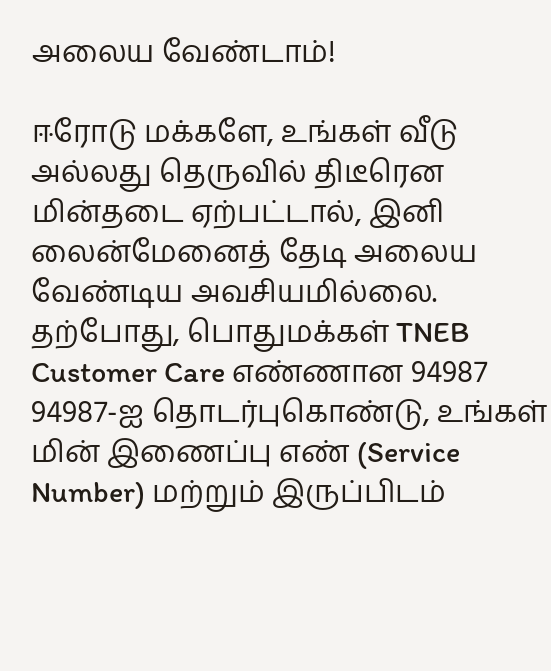அலைய வேண்டாம்!

ஈரோடு மக்களே, உங்கள் வீடு அல்லது தெருவில் திடீரென மின்தடை ஏற்பட்டால், இனி லைன்மேனைத் தேடி அலைய வேண்டிய அவசியமில்லை. தற்போது, பொதுமக்கள் TNEB Customer Care எண்ணான 94987 94987-ஐ தொடர்புகொண்டு, உங்கள் மின் இணைப்பு எண் (Service Number) மற்றும் இருப்பிடம்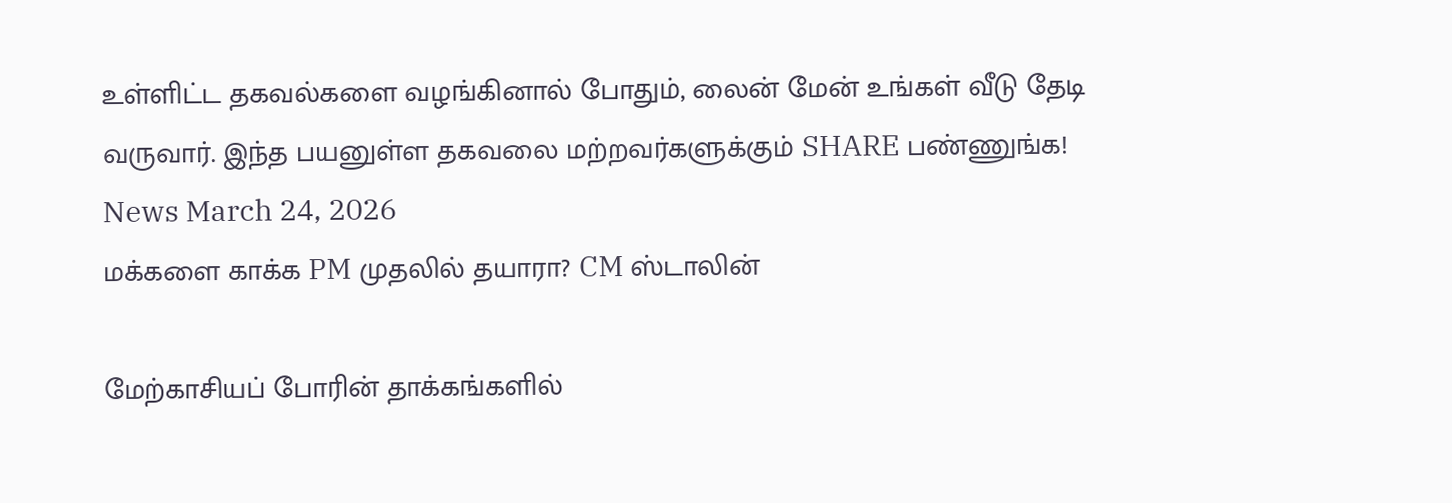உள்ளிட்ட தகவல்களை வழங்கினால் போதும், லைன் மேன் உங்கள் வீடு தேடி வருவார். இந்த பயனுள்ள தகவலை மற்றவர்களுக்கும் SHARE பண்ணுங்க!
News March 24, 2026
மக்களை காக்க PM முதலில் தயாரா? CM ஸ்டாலின்

மேற்காசியப் போரின் தாக்கங்களில்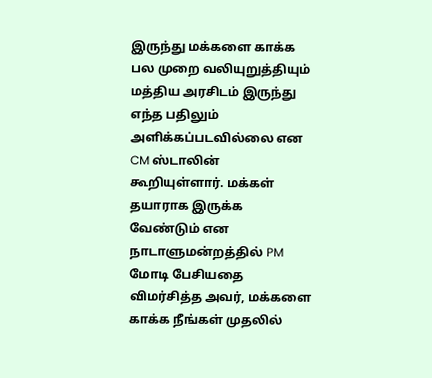இருந்து மக்களை காக்க பல முறை வலியுறுத்தியும் மத்திய அரசிடம் இருந்து எந்த பதிலும் அளிக்கப்படவில்லை என CM ஸ்டாலின் கூறியுள்ளார். மக்கள் தயாராக இருக்க வேண்டும் என நாடாளுமன்றத்தில் PM மோடி பேசியதை விமர்சித்த அவர், மக்களை காக்க நீங்கள் முதலில்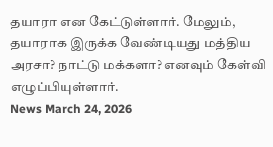தயாரா என கேட்டுள்ளார். மேலும், தயாராக இருக்க வேண்டியது மத்திய அரசா? நாட்டு மக்களா? எனவும் கேள்வி எழுப்பியுள்ளார்.
News March 24, 2026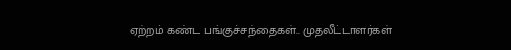ஏற்றம் கண்ட பங்குச்சந்தைகள்.. முதலீட்டாளர்கள்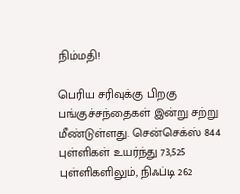நிம்மதி!

பெரிய சரிவுக்கு பிறகு பங்குச்சந்தைகள் இன்று சற்று மீண்டுள்ளது. சென்செக்ஸ் 844 புள்ளிகள் உயர்ந்து 73,525 புள்ளிகளிலும், நிஃப்டி 262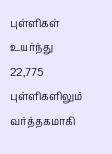புள்ளிகள் உயர்ந்து 22,775 புள்ளிகளிலும் வர்த்தகமாகி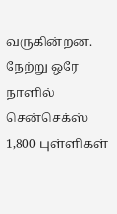வருகின்றன. நேற்று ஒரே நாளில் சென்செக்ஸ் 1,800 புள்ளிகள்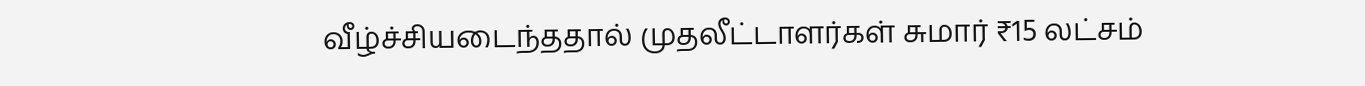வீழ்ச்சியடைந்ததால் முதலீட்டாளர்கள் சுமார் ₹15 லட்சம்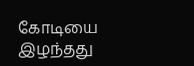கோடியை இழந்தது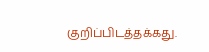குறிப்பிடத்தக்கது.